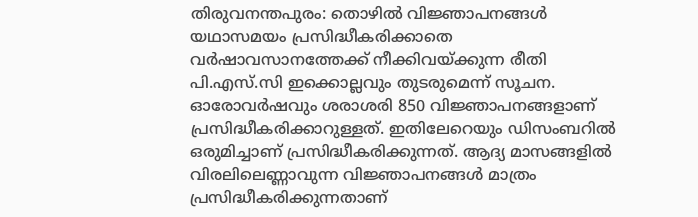തിരുവനന്തപുരം: തൊഴിൽ വിജ്ഞാപനങ്ങൾ യഥാസമയം പ്രസിദ്ധീകരിക്കാതെ വർഷാവസാനത്തേക്ക് നീക്കിവയ്ക്കുന്ന രീതി പി.എസ്.സി ഇക്കൊല്ലവും തുടരുമെന്ന് സൂചന.
ഓരോവർഷവും ശരാശരി 850 വിജ്ഞാപനങ്ങളാണ് പ്രസിദ്ധീകരിക്കാറുള്ളത്. ഇതിലേറെയും ഡിസംബറിൽ ഒരുമിച്ചാണ് പ്രസിദ്ധീകരിക്കുന്നത്. ആദ്യ മാസങ്ങളിൽ വിരലിലെണ്ണാവുന്ന വിജ്ഞാപനങ്ങൾ മാത്രം പ്രസിദ്ധീകരിക്കുന്നതാണ്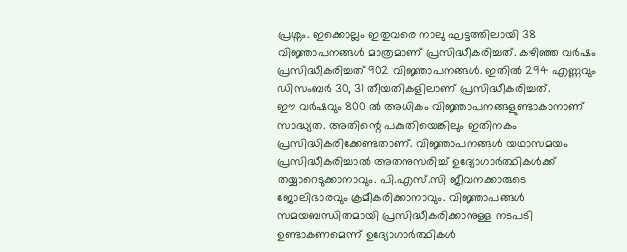പ്രശ്നം. ഇക്കൊല്ലം ഇതുവരെ നാലു ഘട്ടത്തിലായി 38 വിജ്ഞാപനങ്ങൾ മാത്രമാണ് പ്രസിദ്ധീകരിച്ചത്. കഴിഞ്ഞ വർഷം പ്രസിദ്ധീകരിച്ചത് 902 വിജ്ഞാപനങ്ങൾ. ഇതിൽ 294 എണ്ണവും ഡിസംബർ 30, 31 തീയതികളിലാണ് പ്രസിദ്ധീകരിച്ചത്.
ഈ വർഷവും 800 ൽ അധികം വിജ്ഞാപനങ്ങളുണ്ടാകാനാണ് സാദ്ധ്യത. അതിന്റെ പകുതിയെങ്കിലും ഇതിനകം പ്രസിദ്ധികരിക്കേണ്ടതാണ്. വിജ്ഞാപനങ്ങൾ യഥാസമയം പ്രസിദ്ധീകരിച്ചാൽ അതനുസരിച്ച് ഉദ്യോഗാർത്ഥികൾക്ക് തയ്യാറെടുക്കാനാവും. പി.എസ്.സി ജീവനക്കാരുടെ ജോലിഭാരവും ക്രമീകരിക്കാനാവും. വിജ്ഞാപങ്ങൾ സമയബന്ധിതമായി പ്രസിദ്ധീകരിക്കാനുള്ള നടപടി ഉണ്ടാകണമെന്ന് ഉദ്യോഗാർത്ഥികൾ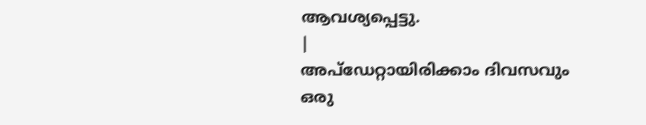ആവശ്യപ്പെട്ടു.
|
അപ്ഡേറ്റായിരിക്കാം ദിവസവും
ഒരു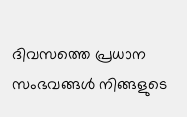ദിവസത്തെ പ്രധാന സംഭവങ്ങൾ നിങ്ങളുടെ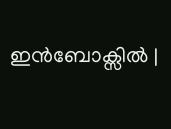ഇൻബോക്സിൽ |